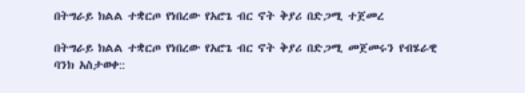በትግራይ ክልል ተቋርጦ የነበረው የአሮጌ ብር ኖት ቅያሪ በድጋሚ ተጀመረ

በትግራይ ክልል ተቋርጦ የነበረው የአሮጌ ብር ኖት ቅያሪ በድጋሚ መጀመሩን የብሄራዊ ባንክ አስታወቀ::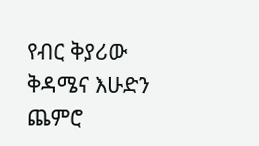የብር ቅያሪው ቅዳሜና እሁድን ጨምሮ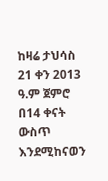ከዛሬ ታህሳስ 21 ቀን 2013 ዓ.ም ጀምሮ በ14 ቀናት ውስጥ እንደሚከናወን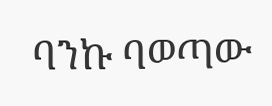ባንኩ ባወጣው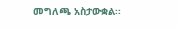መግለጫ አስታውቋል፡፡